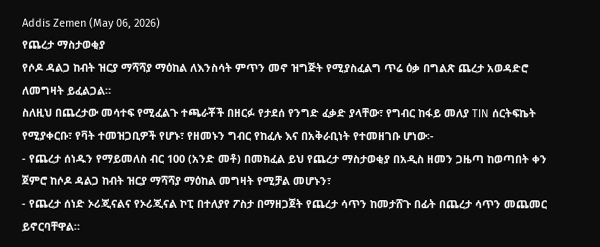Addis Zemen (May 06, 2026)
የጨረታ ማስታወቂያ
የሶዶ ዳልጋ ከብት ዝርያ ማሻሻያ ማዕከል ለእንስሳት ምጥን መኖ ዝግጅት የሚያስፈልግ ጥሬ ዕቃ በግልጽ ጨረታ አወዳድሮ ለመግዛት ይፈልጋል።
ስለዚህ በጨረታው መሳተፍ የሚፈልጉ ተጫራቾች በዘርፉ የታደሰ የንግድ ፈቃድ ያላቸው፣ የግብር ከፋይ መለያ TIN ሰርትፍኬት የሚያቀርቡ፣ የቫት ተመዝጋቢዎች የሆኑ፣ የዘመኑን ግብር የከፈሉ እና በአቅራቢነት የተመዘገቡ ሆነው፡-
- የጨረታ ሰነዱን የማይመለስ ብር 100 (አንድ መቶ) በመክፈል ይህ የጨረታ ማስታወቂያ በአዲስ ዘመን ጋዜጣ ከወጣበት ቀን ጀምሮ ከሶዶ ዳልጋ ከብት ዝርያ ማሻሻያ ማዕከል መግዛት የሚቻል መሆኑን፣
- የጨረታ ሰነድ ኦሪጂናልና የኦሪጂናል ኮፒ በተለያየ ፖስታ በማዘጋጀት የጨረታ ሳጥን ከመታሸጉ በፊት በጨረታ ሳጥን መጨመር ይኖርባቸዋል።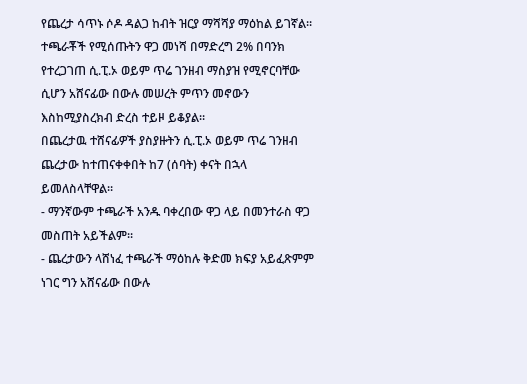የጨረታ ሳጥኑ ሶዶ ዳልጋ ከብት ዝርያ ማሻሻያ ማዕከል ይገኛል።
ተጫራቾች የሚሰጡትን ዋጋ መነሻ በማድረግ 2% በባንክ የተረጋገጠ ሲ.ፒ.ኦ ወይም ጥሬ ገንዘብ ማስያዝ የሚኖርባቸው ሲሆን አሸናፊው በውሉ መሠረት ምጥን መኖውን እስከሚያስረክብ ድረስ ተይዞ ይቆያል።
በጨረታዉ ተሸናፊዎች ያስያዙትን ሲ.ፒ.ኦ ወይም ጥሬ ገንዘብ ጨረታው ከተጠናቀቀበት ከ7 (ሰባት) ቀናት በኋላ ይመለስላቸዋል።
- ማንኛውም ተጫራች አንዱ ባቀረበው ዋጋ ላይ በመንተራስ ዋጋ መስጠት አይችልም፡፡
- ጨረታውን ላሸነፈ ተጫራች ማዕከሉ ቅድመ ክፍያ አይፈጽምም ነገር ግን አሸናፊው በውሉ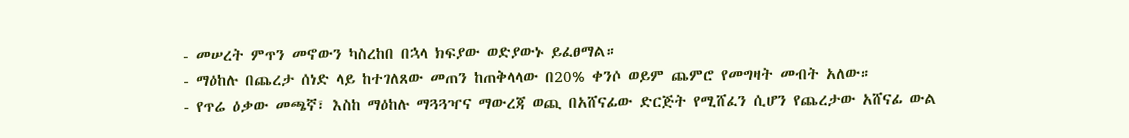- መሠረት ምጥን መኖውን ካስረከበ በኋላ ክፍያው ወድያውኑ ይፈፀማል።
- ማዕከሉ በጨረታ ሰነድ ላይ ከተገለጸው መጠን ከጠቅላላው በ20% ቀንሶ ወይም ጨምሮ የመግዛት መብት አለው።
- የጥሬ ዕቃው መጫኛ፣ እስከ ማዕከሉ ማጓጓዣና ማውረጃ ወጪ በአሸናፊው ድርጅት የሚሸፈን ሲሆን የጨረታው አሸናፊ ውል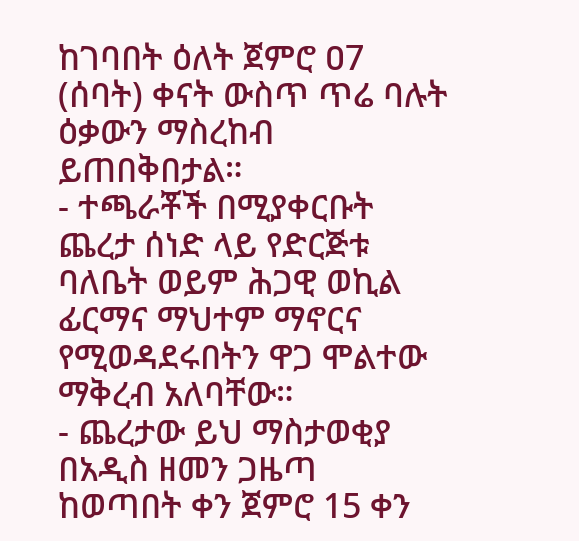ከገባበት ዕለት ጀምሮ ዐ7 (ሰባት) ቀናት ውስጥ ጥሬ ባሉት ዕቃውን ማስረከብ ይጠበቅበታል።
- ተጫራቾች በሚያቀርቡት ጨረታ ሰነድ ላይ የድርጅቱ ባለቤት ወይም ሕጋዊ ወኪል ፊርማና ማህተም ማኖርና የሚወዳደሩበትን ዋጋ ሞልተው ማቅረብ አለባቸው።
- ጨረታው ይህ ማስታወቂያ በአዲስ ዘመን ጋዜጣ ከወጣበት ቀን ጀምሮ 15 ቀን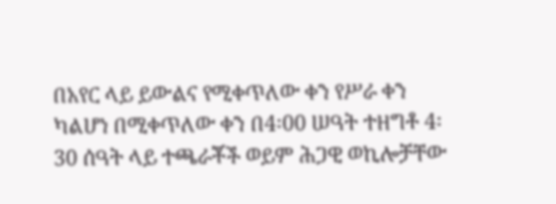በአየር ላይ ይውልና የሚቀጥለው ቀን የሥራ ቀን ካልሆነ በሚቀጥለው ቀን በ4፡00 ሠዓት ተዘግቶ 4፡30 ሰዓት ላይ ተጫራቾች ወይም ሕጋዊ ወኪሎቻቸው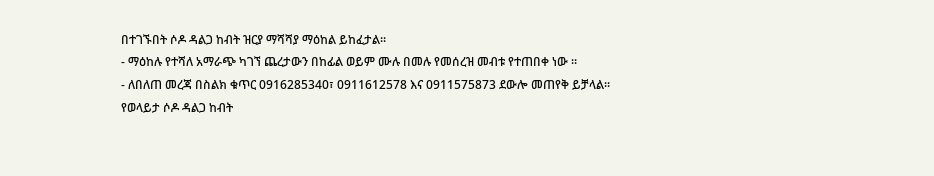በተገኙበት ሶዶ ዳልጋ ከብት ዝርያ ማሻሻያ ማዕከል ይከፈታል።
- ማዕከሉ የተሻለ አማራጭ ካገኘ ጨረታውን በከፊል ወይም ሙሉ በመሉ የመሰረዝ መብቱ የተጠበቀ ነው ።
- ለበለጠ መረጃ በስልክ ቁጥር 0916285340፣ 0911612578 እና 0911575873 ደውሎ መጠየቅ ይቻላል።
የወላይታ ሶዶ ዳልጋ ከብት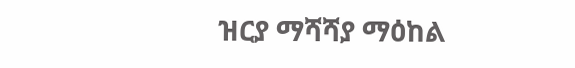ዝርያ ማሻሻያ ማዕከል